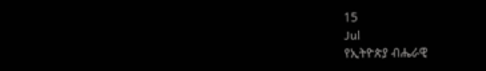15
Jul
የኢትዮጵያ ብሔራዊ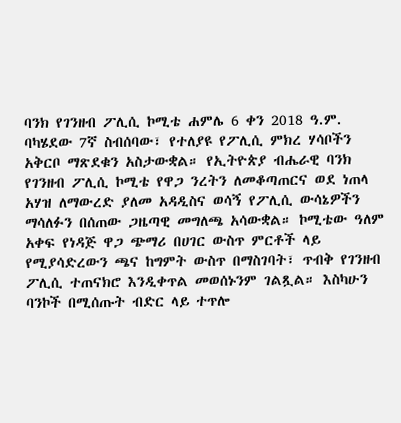ባንክ የገንዘብ ፖሊሲ ኮሚቴ ሐምሌ 6 ቀን 2018 ዓ.ም. ባካሄደው 7ኛ ስብሰባው፣ የተለያዩ የፖሊሲ ምክረ ሃሳቦችን አቅርቦ ማጽደቁን አስታውቋል። የኢትዮጵያ ብሔራዊ ባንክ የገንዘብ ፖሊሲ ኮሚቴ የዋጋ ንረትን ለመቆጣጠርና ወደ ነጠላ አሃዝ ለማውረድ ያለመ አዳዲስና ወሳኝ የፖሊሲ ውሳኔዎችን ማሳለፉን በሰጠው ጋዜጣዊ መግለጫ አሳውቋል። ኮሚቴው ዓለም አቀፍ የነዳጅ ዋጋ ጭማሪ በሀገር ውስጥ ምርቶች ላይ የሚያሳድረውን ጫና ከግምት ውስጥ በማስገባት፣ ጥብቅ የገንዘብ ፖሊሲ ተጠናክሮ እንዲቀጥል መወሰኑንም ገልጿል። እስካሁን ባንኮች በሚሰጡት ብድር ላይ ተጥሎ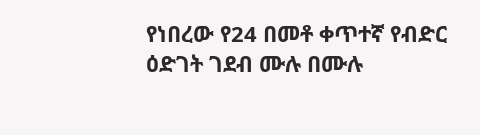የነበረው የ24 በመቶ ቀጥተኛ የብድር ዕድገት ገደብ ሙሉ በሙሉ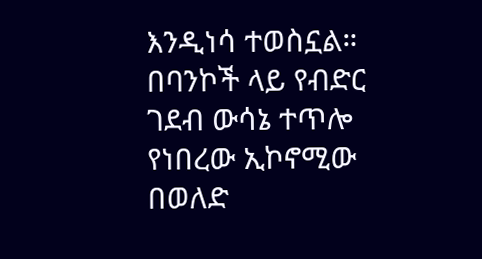እንዲነሳ ተወስኗል። በባንኮች ላይ የብድር ገደብ ውሳኔ ተጥሎ የነበረው ኢኮኖሚው በወለድ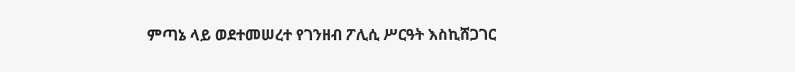ምጣኔ ላይ ወደተመሠረተ የገንዘብ ፖሊሲ ሥርዓት እስኪሸጋገር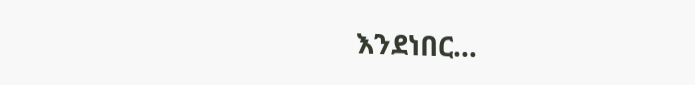እንደነበር…